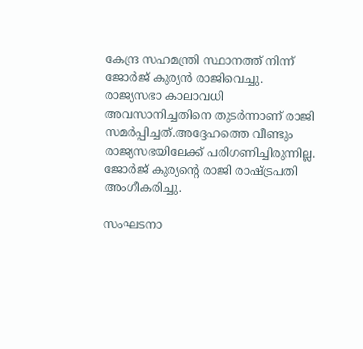കേന്ദ്ര സഹമന്ത്രി സ്ഥാനത്ത് നിന്ന് ജോർജ് കുര്യൻ രാജിവെച്ചു. രാജ്യസഭാ കാലാവധി അവസാനിച്ചതിനെ തുടർന്നാണ് രാജി സമർപ്പിച്ചത്.അദ്ദേഹത്തെ വീണ്ടും രാജ്യസഭയിലേക്ക് പരിഗണിച്ചിരുന്നില്ല. ജോർജ് കുര്യന്റെ രാജി രാഷ്ട്രപതി അംഗീകരിച്ചു.

സംഘടനാ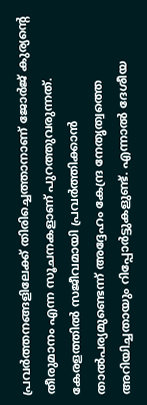പ്രവർത്തനങ്ങളിലേക്ക് തിരിച്ചെത്താനാണ് ജോർജ് കുര്യന്റെ തീരുമാനം എന്ന സൂചനകളാണ് പുറത്തുവരുന്നത്. കേരളത്തില്‍ സജീവമായി പ്രവർത്തിക്കാൻ താല്‍പര്യമുണ്ടെന്ന് അദ്ദേഹം കേന്ദ്ര നേതൃത്വത്തെ അറിയിച്ചതായും റിപ്പോർട്ടുകളുണ്ട്. എന്നാല്‍ ദേശീയ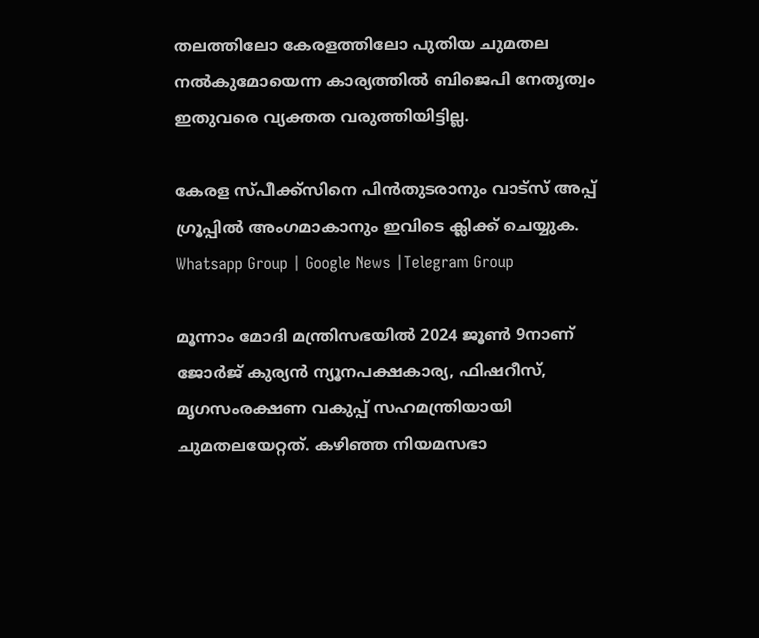തലത്തിലോ കേരളത്തിലോ പുതിയ ചുമതല നല്‍കുമോയെന്ന കാര്യത്തില്‍ ബിജെപി നേതൃത്വം ഇതുവരെ വ്യക്തത വരുത്തിയിട്ടില്ല.

കേരള സ്പീക്ക്സിനെ പിൻതുടരാനും വാട്സ് അപ്പ് ഗ്രൂപ്പിൽ അംഗമാകാനും ഇവിടെ ക്ലിക്ക് ചെയ്യുക. Whatsapp Group | Google News |Telegram Group

മൂന്നാം മോദി മന്ത്രിസഭയില്‍ 2024 ജൂണ്‍ 9നാണ് ജോർജ് കുര്യൻ ന്യൂനപക്ഷകാര്യ, ഫിഷറീസ്, മൃഗസംരക്ഷണ വകുപ്പ് സഹമന്ത്രിയായി ചുമതലയേറ്റത്. കഴിഞ്ഞ നിയമസഭാ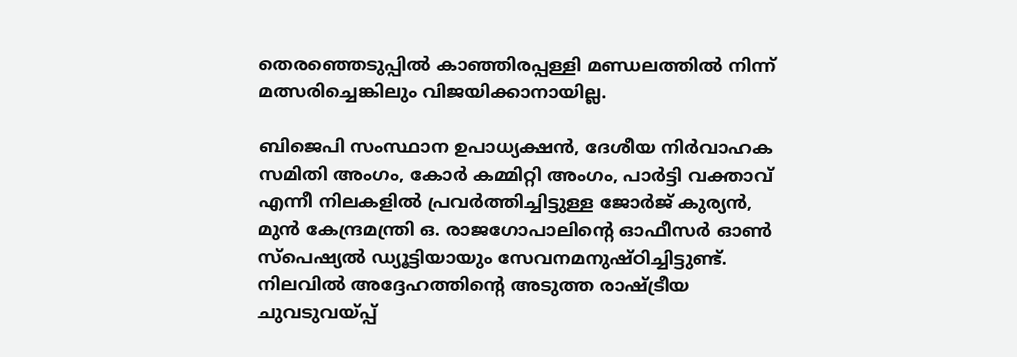തെരഞ്ഞെടുപ്പില്‍ കാഞ്ഞിരപ്പള്ളി മണ്ഡലത്തില്‍ നിന്ന് മത്സരിച്ചെങ്കിലും വിജയിക്കാനായില്ല.

ബിജെപി സംസ്ഥാന ഉപാധ്യക്ഷൻ, ദേശീയ നിർവാഹക സമിതി അംഗം, കോർ കമ്മിറ്റി അംഗം, പാർട്ടി വക്താവ് എന്നീ നിലകളില്‍ പ്രവർത്തിച്ചിട്ടുള്ള ജോർജ് കുര്യൻ, മുൻ കേന്ദ്രമന്ത്രി ഒ. രാജഗോപാലിന്റെ ഓഫീസർ ഓണ്‍ സ്പെഷ്യല്‍ ഡ്യൂട്ടിയായും സേവനമനുഷ്ഠിച്ചിട്ടുണ്ട്. നിലവില്‍ അദ്ദേഹത്തിന്റെ അടുത്ത രാഷ്ട്രീയ ചുവടുവയ്പ്പ്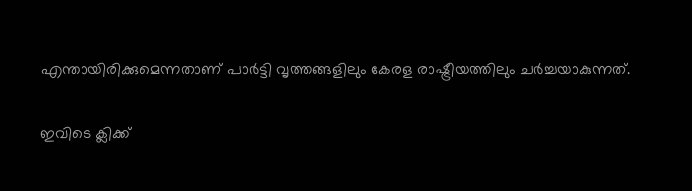എന്തായിരിക്കുമെന്നതാണ് പാർട്ടി വൃത്തങ്ങളിലും കേരള രാഷ്ട്രീയത്തിലും ചർച്ചയാകുന്നത്.

ഇവിടെ ക്ലിക്ക്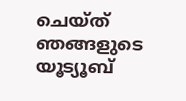ചെയ്ത് ഞങ്ങളുടെ യൂട്യൂബ്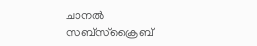ചാനൽ സബ്സ്ക്രൈബ്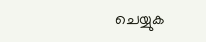ചെയ്യുക